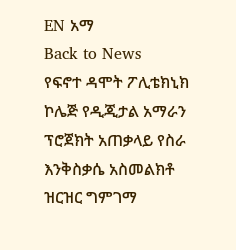EN አማ
Back to News
የፍኖተ ዳሞት ፖሊቴክኒክ ኮሌጅ የዲጂታል አማራን ፕሮጀክት አጠቃላይ የስራ እንቅስቃሴ አስመልክቶ ዝርዝር ግምገማ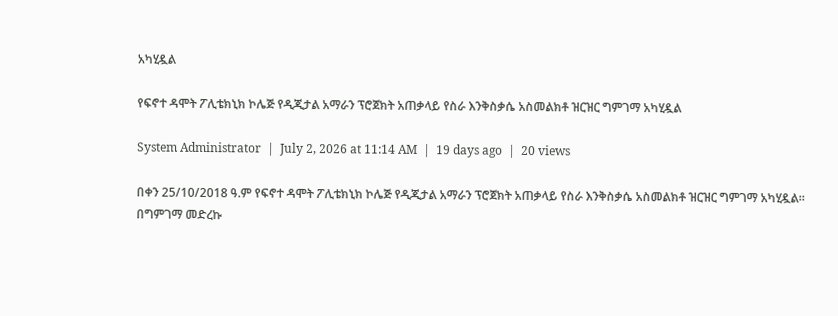አካሂዷል

የፍኖተ ዳሞት ፖሊቴክኒክ ኮሌጅ የዲጂታል አማራን ፕሮጀክት አጠቃላይ የስራ እንቅስቃሴ አስመልክቶ ዝርዝር ግምገማ አካሂዷል

System Administrator  |  July 2, 2026 at 11:14 AM  |  19 days ago  |  20 views

በቀን 25/10/2018 ዓ.ም የፍኖተ ዳሞት ፖሊቴክኒክ ኮሌጅ የዲጂታል አማራን ፕሮጀክት አጠቃላይ የስራ እንቅስቃሴ አስመልክቶ ዝርዝር ግምገማ አካሂዷል። በግምገማ መድረኩ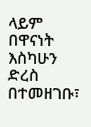ላይም በዋናነት እስካሁን ድረስ በተመዘገቡ፣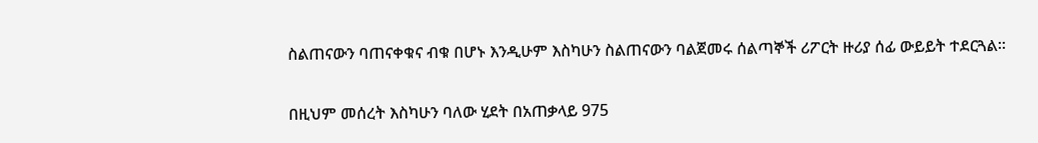ስልጠናውን ባጠናቀቁና ብቁ በሆኑ እንዲሁም እስካሁን ስልጠናውን ባልጀመሩ ሰልጣኞች ሪፖርት ዙሪያ ሰፊ ውይይት ተደርጓል።

በዚህም መሰረት እስካሁን ባለው ሂደት በአጠቃላይ 975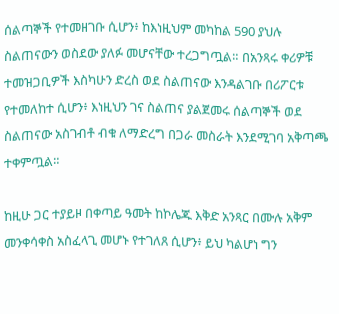ሰልጣኞች የተመዘገቡ ሲሆን፥ ከእነዚህም መካከል 590 ያህሉ ስልጠናውን ወስደው ያለፉ መሆናቸው ተረጋግጧል። በአንጻሩ ቀሪዎቹ ተመዝጋቢዎች እስካሁን ድረስ ወደ ስልጠናው እንዳልገቡ በሪፖርቱ የተመለከተ ሲሆን፥ እነዚህን ገና ስልጠና ያልጀመሩ ሰልጣኞች ወደ ስልጠናው አስገብቶ ብቁ ለማድረግ በጋራ መስራት እንደሚገባ አቅጣጫ ተቀምጧል።

ከዚሁ ጋር ተያይዞ በቀጣይ ዓመት ከኮሌጁ እቅድ አንጻር በሙሉ አቅም መንቀሳቀስ አስፈላጊ መሆኑ የተገለጸ ሲሆን፥ ይህ ካልሆነ ግን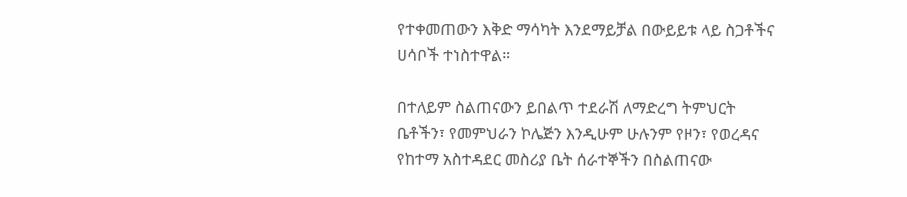የተቀመጠውን እቅድ ማሳካት እንደማይቻል በውይይቱ ላይ ስጋቶችና ሀሳቦች ተነስተዋል።

በተለይም ስልጠናውን ይበልጥ ተደራሽ ለማድረግ ትምህርት ቤቶችን፣ የመምህራን ኮሌጅን እንዲሁም ሁሉንም የዞን፣ የወረዳና የከተማ አስተዳደር መስሪያ ቤት ሰራተኞችን በስልጠናው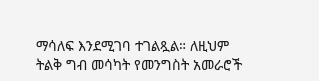ማሳለፍ እንደሚገባ ተገልጿል። ለዚህም ትልቅ ግብ መሳካት የመንግስት አመራሮች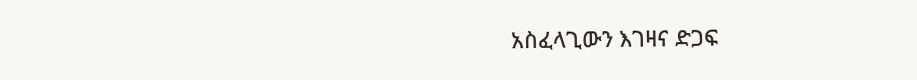አስፈላጊውን እገዛና ድጋፍ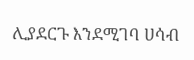ሊያደርጉ እንደሚገባ ሀሳብ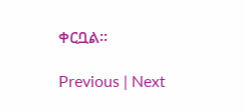ቀርቧል።

Previous | Next